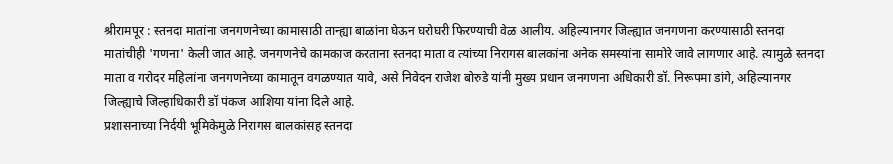श्रीरामपूर : स्तनदा मातांना जनगणनेच्या कामासाठी तान्ह्या बाळांना घेऊन घरोघरी फिरण्याची वेळ आलीय. अहिल्यानगर जिल्ह्यात जनगणना करण्यासाठी स्तनदा मातांचीही 'गणना' केली जात आहे. जनगणनेचे कामकाज करताना स्तनदा माता व त्यांच्या निरागस बालकांना अनेक समस्यांना सामोरे जावे लागणार आहे. त्यामुळे स्तनदा माता व गरोदर महिलांना जनगणनेच्या कामातून वगळण्यात यावे, असे निवेदन राजेश बोरुडे यांनी मुख्य प्रधान जनगणना अधिकारी डॉ. निरूपमा डांगे, अहिल्यानगर जिल्ह्याचे जिल्हाधिकारी डॉ पंकज आशिया यांना दिले आहे.
प्रशासनाच्या निर्दयी भूमिकेमुळे निरागस बालकांसह स्तनदा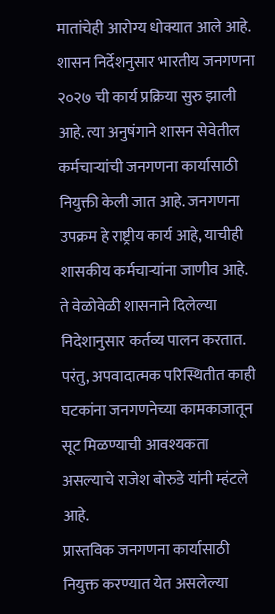मातांचेही आरोग्य धोक्यात आले आहे. शासन निर्देशनुसार भारतीय जनगणना २०२७ ची कार्य प्रक्रिया सुरु झाली आहे. त्या अनुषंगाने शासन सेवेतील कर्मचाऱ्यांची जनगणना कार्यासाठी नियुक्ती केली जात आहे. जनगणना उपक्रम हे राष्ट्रीय कार्य आहे, याचीही शासकीय कर्मचाऱ्यांना जाणीव आहे. ते वेळोवेळी शासनाने दिलेल्या निदेशानुसार कर्तव्य पालन करतात. परंतु, अपवादात्मक परिस्थितीत काही घटकांना जनगणनेच्या कामकाजातून सूट मिळण्याची आवश्यकता असल्याचे राजेश बोरुडे यांनी म्हंटले आहे.
प्रास्तविक जनगणना कार्यासाठी नियुक्त करण्यात येत असलेल्या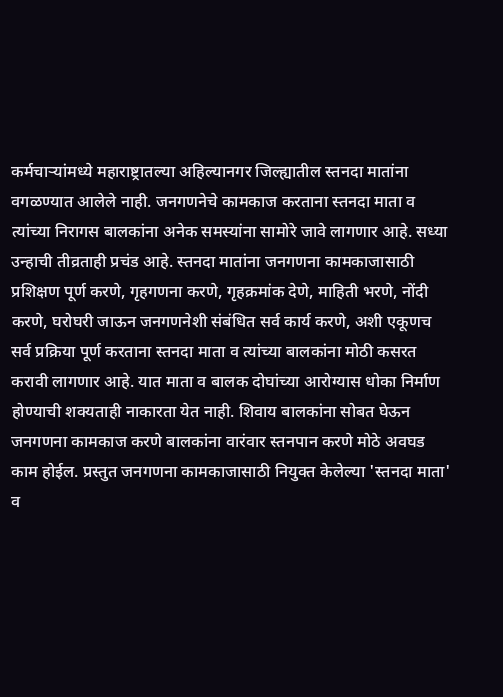कर्मचाऱ्यांमध्ये महाराष्ट्रातल्या अहिल्यानगर जिल्ह्यातील स्तनदा मातांना वगळण्यात आलेले नाही. जनगणनेचे कामकाज करताना स्तनदा माता व त्यांच्या निरागस बालकांना अनेक समस्यांना सामोरे जावे लागणार आहे. सध्या उन्हाची तीव्रताही प्रचंड आहे. स्तनदा मातांना जनगणना कामकाजासाठी प्रशिक्षण पूर्ण करणे, गृहगणना करणे, गृहक्रमांक देणे, माहिती भरणे, नोंदी करणे, घरोघरी जाऊन जनगणनेशी संबंधित सर्व कार्य करणे, अशी एकूणच सर्व प्रक्रिया पूर्ण करताना स्तनदा माता व त्यांच्या बालकांना मोठी कसरत करावी लागणार आहे. यात माता व बालक दोघांच्या आरोग्यास धोका निर्माण होण्याची शक्यताही नाकारता येत नाही. शिवाय बालकांना सोबत घेऊन जनगणना कामकाज करणे बालकांना वारंवार स्तनपान करणे मोठे अवघड काम होईल. प्रस्तुत जनगणना कामकाजासाठी नियुक्त केलेल्या 'स्तनदा माता' व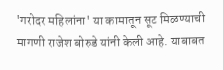'गरोदर महिलांना' या कामातून सूट मिळण्याची मागणी राजेश बोरुडे यांनी केली आहे. याबाबत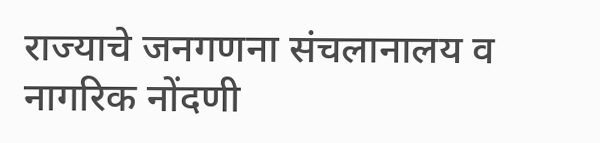राज्याचे जनगणना संचलानालय व नागरिक नोंदणी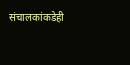संचालकांकडेही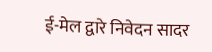ई-मेल द्वारे निवेदन सादर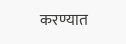करण्यात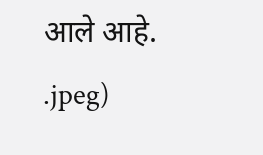आले आहे.
.jpeg)